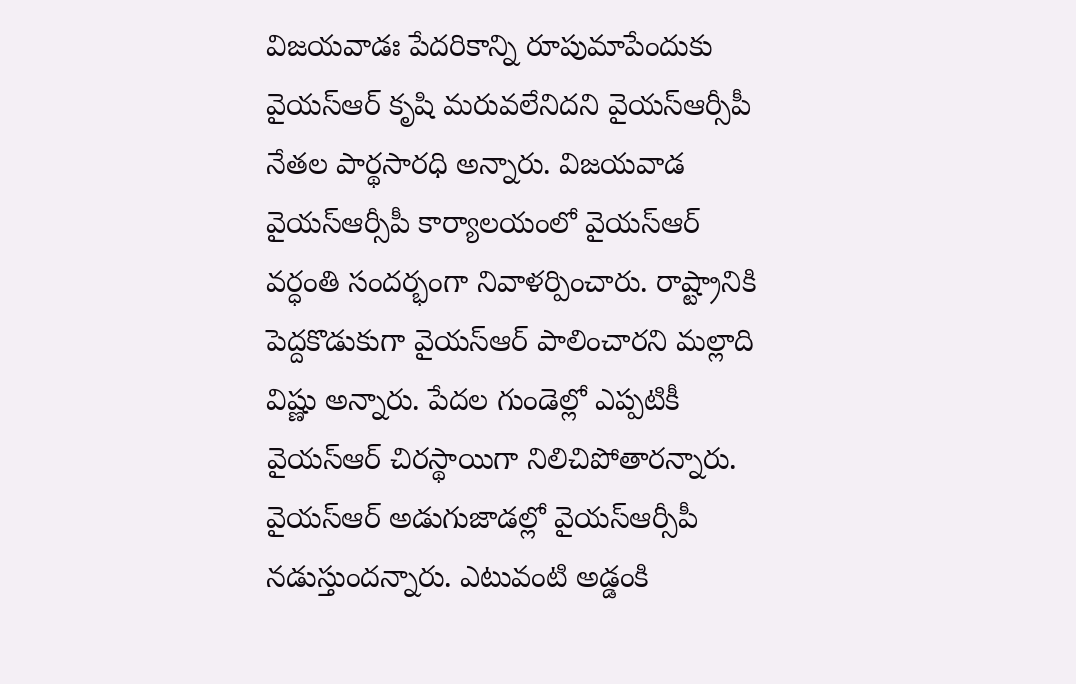విజయవాడః పేదరికాన్ని రూపుమాపేందుకు వైయస్ఆర్ కృషి మరువలేనిదని వైయస్ఆర్సీపీ నేతల పార్థసారధి అన్నారు. విజయవాడ వైయస్ఆర్సీపీ కార్యాలయంలో వైయస్ఆర్ వర్ధంతి సందర్భంగా నివాళర్పించారు. రాష్ట్రానికి పెద్దకొడుకుగా వైయస్ఆర్ పాలించారని మల్లాది విష్ణు అన్నారు. పేదల గుండెల్లో ఎప్పటికీ వైయస్ఆర్ చిరస్థాయిగా నిలిచిపోతారన్నారు. వైయస్ఆర్ అడుగుజాడల్లో వైయస్ఆర్సీపీ నడుస్తుందన్నారు. ఎటువంటి అడ్డంకి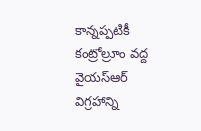కాన్నప్పటికీ కంట్రోల్రూం వద్ద వైయస్ఆర్ విగ్రహాన్ని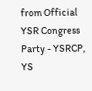from Official YSR Congress Party - YSRCP, YS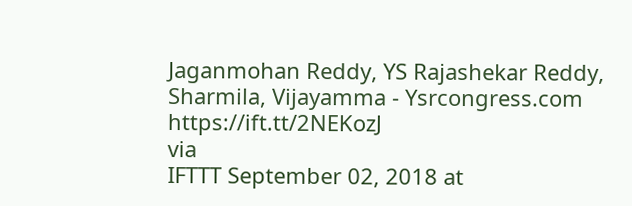Jaganmohan Reddy, YS Rajashekar Reddy, Sharmila, Vijayamma - Ysrcongress.com https://ift.tt/2NEKozJ
via
IFTTT September 02, 2018 at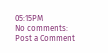05:15PM
No comments:
Post a Comment